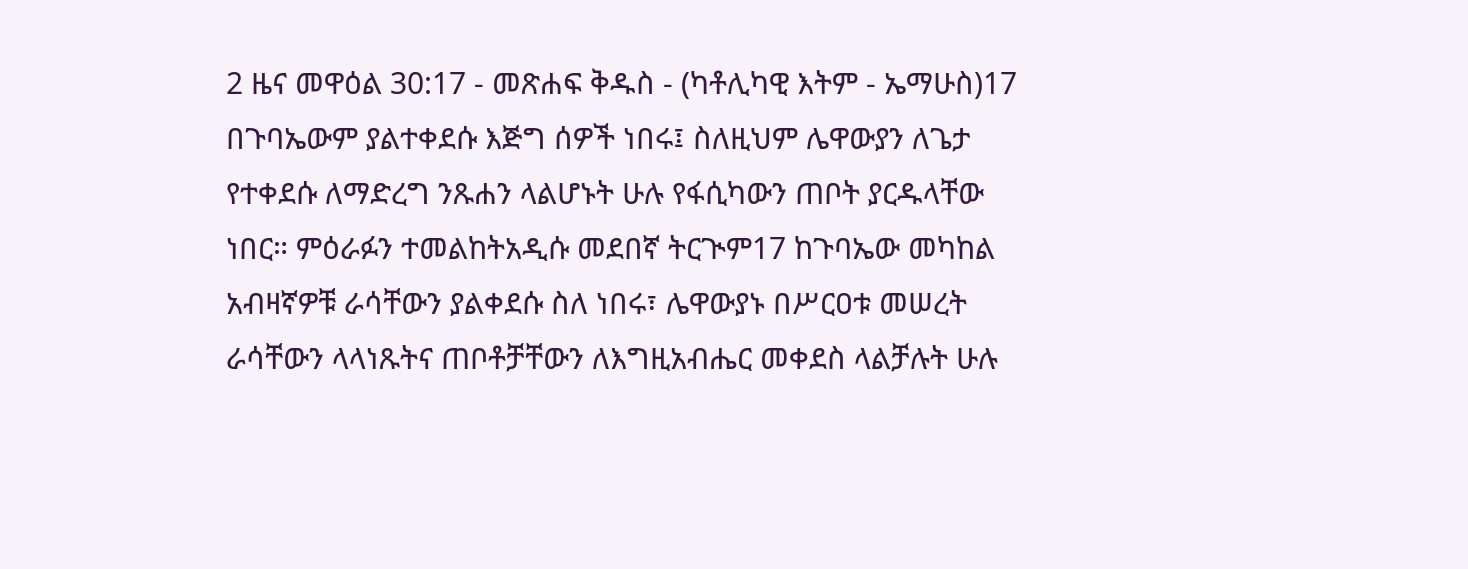2 ዜና መዋዕል 30:17 - መጽሐፍ ቅዱስ - (ካቶሊካዊ እትም - ኤማሁስ)17 በጉባኤውም ያልተቀደሱ እጅግ ሰዎች ነበሩ፤ ስለዚህም ሌዋውያን ለጌታ የተቀደሱ ለማድረግ ንጹሐን ላልሆኑት ሁሉ የፋሲካውን ጠቦት ያርዱላቸው ነበር። ምዕራፉን ተመልከትአዲሱ መደበኛ ትርጒም17 ከጉባኤው መካከል አብዛኛዎቹ ራሳቸውን ያልቀደሱ ስለ ነበሩ፣ ሌዋውያኑ በሥርዐቱ መሠረት ራሳቸውን ላላነጹትና ጠቦቶቻቸውን ለእግዚአብሔር መቀደስ ላልቻሉት ሁሉ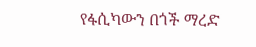የፋሲካውን በጎች ማረድ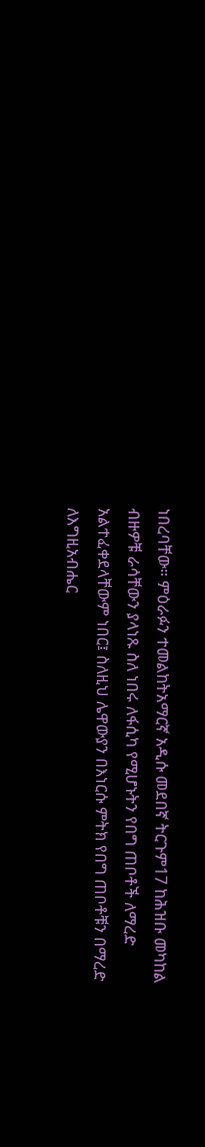ነበረባቸው። ምዕራፉን ተመልከትአማርኛ አዲሱ መደበኛ ትርጉም17 ከሕዝቡ መካከል ብዙዎቹ ራሳቸውን ያላነጹ ስለ ነበሩ ለፋሲካ የሚሆኑትን የበግ ጠቦቶች ለማረድ አልተፈቀደላቸውም ነበር፤ ስለዚህ ሌዋውያን በእነርሱ ምትክ የበግ ጠቦቶቹን በማረድ ለእግዚአብሔር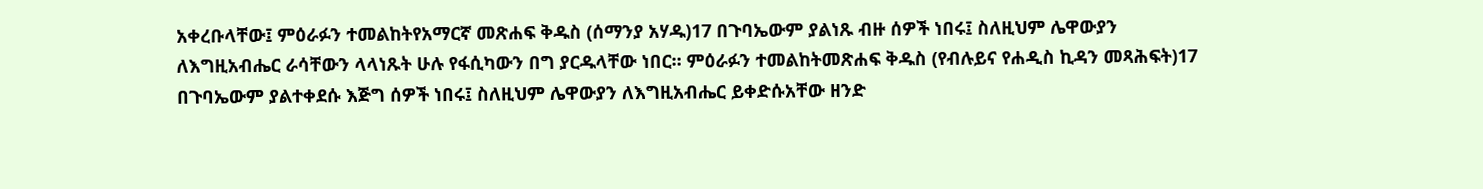አቀረቡላቸው፤ ምዕራፉን ተመልከትየአማርኛ መጽሐፍ ቅዱስ (ሰማንያ አሃዱ)17 በጉባኤውም ያልነጹ ብዙ ሰዎች ነበሩ፤ ስለዚህም ሌዋውያን ለእግዚአብሔር ራሳቸውን ላላነጹት ሁሉ የፋሲካውን በግ ያርዱላቸው ነበር። ምዕራፉን ተመልከትመጽሐፍ ቅዱስ (የብሉይና የሐዲስ ኪዳን መጻሕፍት)17 በጉባኤውም ያልተቀደሱ እጅግ ሰዎች ነበሩ፤ ስለዚህም ሌዋውያን ለእግዚአብሔር ይቀድሱአቸው ዘንድ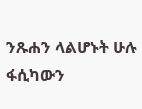ንጹሐን ላልሆኑት ሁሉ ፋሲካውን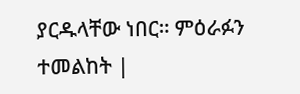ያርዱላቸው ነበር። ምዕራፉን ተመልከት |